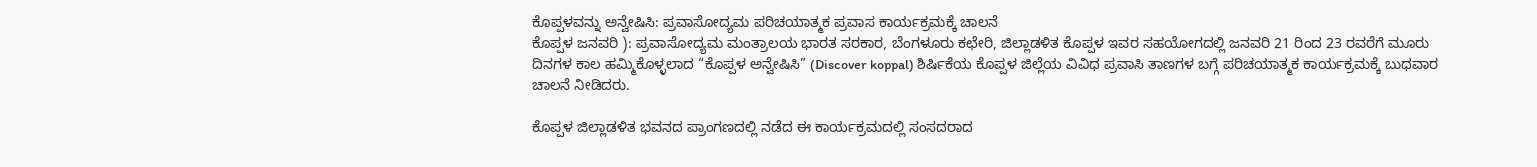ಕೊಪ್ಪಳವನ್ನು ಅನ್ವೇಷಿಸಿ: ಪ್ರವಾಸೋದ್ಯಮ ಪರಿಚಯಾತ್ಮಕ ಪ್ರವಾಸ ಕಾರ್ಯಕ್ರಮಕ್ಕೆ ಚಾಲನೆ
ಕೊಪ್ಪಳ ಜನವರಿ ): ಪ್ರವಾಸೋದ್ಯಮ ಮಂತ್ರಾಲಯ ಭಾರತ ಸರಕಾರ, ಬೆಂಗಳೂರು ಕಛೇರಿ, ಜಿಲ್ಲಾಡಳಿತ ಕೊಪ್ಪಳ ಇವರ ಸಹಯೋಗದಲ್ಲಿ ಜನವರಿ 21 ರಿಂದ 23 ರವರೆಗೆ ಮೂರು ದಿನಗಳ ಕಾಲ ಹಮ್ಮಿಕೊಳ್ಳಲಾದ “ಕೊಪ್ಪಳ ಅನ್ವೇಷಿಸಿ” (Discover koppal) ಶಿರ್ಷಿಕೆಯ ಕೊಪ್ಪಳ ಜಿಲ್ಲೆಯ ವಿವಿಧ ಪ್ರವಾಸಿ ತಾಣಗಳ ಬಗ್ಗೆ ಪರಿಚಯಾತ್ಮಕ ಕಾರ್ಯಕ್ರಮಕ್ಕೆ ಬುಧವಾರ ಚಾಲನೆ ನೀಡಿದರು.

ಕೊಪ್ಪಳ ಜಿಲ್ಲಾಡಳಿತ ಭವನದ ಪ್ರಾಂಗಣದಲ್ಲಿ ನಡೆದ ಈ ಕಾರ್ಯಕ್ರಮದಲ್ಲಿ ಸಂಸದರಾದ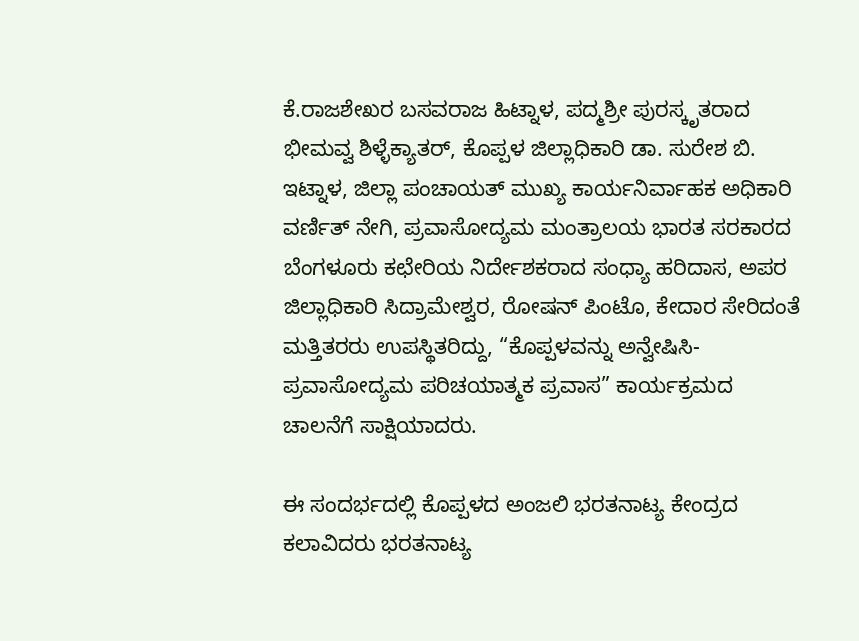ಕೆ.ರಾಜಶೇಖರ ಬಸವರಾಜ ಹಿಟ್ನಾಳ, ಪದ್ಮಶ್ರೀ ಪುರಸ್ಕೃತರಾದ ಭೀಮವ್ವ ಶಿಳ್ಳೆಕ್ಯಾತರ್, ಕೊಪ್ಪಳ ಜಿಲ್ಲಾಧಿಕಾರಿ ಡಾ. ಸುರೇಶ ಬಿ. ಇಟ್ನಾಳ, ಜಿಲ್ಲಾ ಪಂಚಾಯತ್ ಮುಖ್ಯ ಕಾರ್ಯನಿರ್ವಾಹಕ ಅಧಿಕಾರಿ ವರ್ಣಿತ್ ನೇಗಿ, ಪ್ರವಾಸೋದ್ಯಮ ಮಂತ್ರಾಲಯ ಭಾರತ ಸರಕಾರದ ಬೆಂಗಳೂರು ಕಛೇರಿಯ ನಿರ್ದೇಶಕರಾದ ಸಂಧ್ಯಾ ಹರಿದಾಸ, ಅಪರ ಜಿಲ್ಲಾಧಿಕಾರಿ ಸಿದ್ರಾಮೇಶ್ವರ, ರೋಷನ್ ಪಿಂಟೊ, ಕೇದಾರ ಸೇರಿದಂತೆ ಮತ್ತಿತರರು ಉಪಸ್ಥಿತರಿದ್ದು, “ಕೊಪ್ಪಳವನ್ನು ಅನ್ವೇಷಿಸಿ- ಪ್ರವಾಸೋದ್ಯಮ ಪರಿಚಯಾತ್ಮಕ ಪ್ರವಾಸ” ಕಾರ್ಯಕ್ರಮದ ಚಾಲನೆಗೆ ಸಾಕ್ಷಿಯಾದರು.

ಈ ಸಂದರ್ಭದಲ್ಲಿ ಕೊಪ್ಪಳದ ಅಂಜಲಿ ಭರತನಾಟ್ಯ ಕೇಂದ್ರದ ಕಲಾವಿದರು ಭರತನಾಟ್ಯ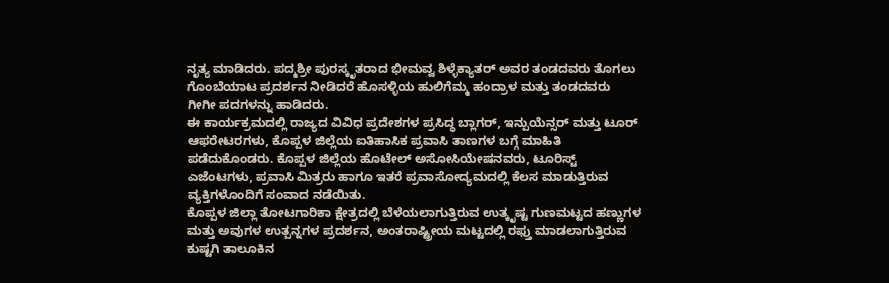ನೃತ್ಯ ಮಾಡಿದರು. ಪದ್ಮಶ್ರೀ ಪುರಸ್ಕೃತರಾದ ಭೀಮವ್ವ ಶಿಳ್ಳೆಕ್ಯಾತರ್ ಅವರ ತಂಡದವರು ತೊಗಲು ಗೊಂಬೆಯಾಟ ಪ್ರದರ್ಶನ ನೀಡಿದರೆ ಹೊಸಳ್ಳಿಯ ಹುಲಿಗೆಮ್ಮ ಹಂದ್ರಾಳ ಮತ್ತು ತಂಡದವರು ಗೀಗೀ ಪದಗಳನ್ನು ಹಾಡಿದರು.
ಈ ಕಾರ್ಯಕ್ರಮದಲ್ಲಿ ರಾಜ್ಯದ ವಿವಿಧ ಪ್ರದೇಶಗಳ ಪ್ರಸಿದ್ಧ ಬ್ಲಾಗರ್, ಇನ್ಪುಯೆನ್ಸರ್ ಮತ್ತು ಟೂರ್ ಆಫರೇಟರಗಳು, ಕೊಪ್ಪಳ ಜಿಲ್ಲೆಯ ಐತಿಹಾಸಿಕ ಪ್ರವಾಸಿ ತಾಣಗಳ ಬಗ್ಗೆ ಮಾಹಿತಿ ಪಡೆದುಕೊಂಡರು. ಕೊಪ್ಪಳ ಜಿಲ್ಲೆಯ ಹೊಟೇಲ್ ಅಸೋಸಿಯೇಷನವರು, ಟೂರಿಸ್ಟ್ ಎಜೆಂಟಗಳು, ಪ್ರವಾಸಿ ಮಿತ್ರರು ಹಾಗೂ ಇತರೆ ಪ್ರವಾಸೋದ್ಯಮದಲ್ಲಿ ಕೆಲಸ ಮಾಡುತ್ತಿರುವ ವ್ಯಕ್ತಿಗಳೊಂದಿಗೆ ಸಂವಾದ ನಡೆಯಿತು.
ಕೊಪ್ಪಳ ಜಿಲ್ಲಾ ತೋಟಗಾರಿಕಾ ಕ್ಷೇತ್ರದಲ್ಲಿ ಬೆಳೆಯಲಾಗುತ್ತಿರುವ ಉತ್ಕೃಷ್ಟ ಗುಣಮಟ್ಟದ ಹಣ್ಣುಗಳ ಮತ್ತು ಅವುಗಳ ಉತ್ಪನ್ನಗಳ ಪ್ರದರ್ಶನ, ಅಂತರಾಷ್ಟ್ರೀಯ ಮಟ್ಟದಲ್ಲಿ ರಫ್ತು ಮಾಡಲಾಗುತ್ತಿರುವ ಕುಷ್ಟಗಿ ತಾಲೂಕಿನ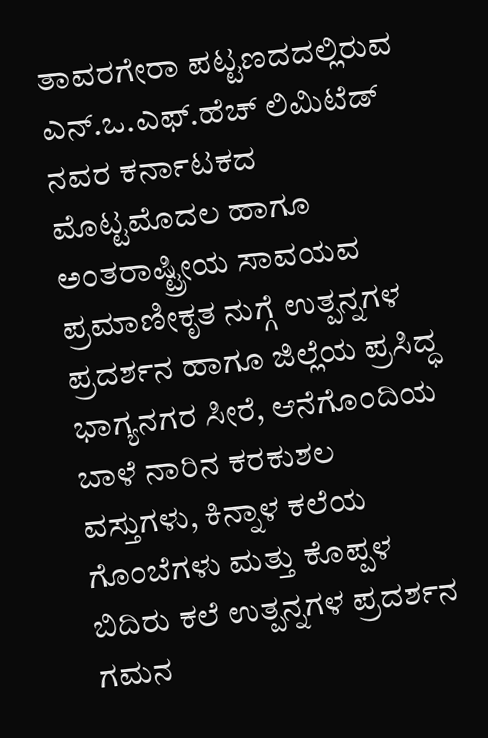ತಾವರಗೇರಾ ಪಟ್ಟಣದದಲ್ಲಿರುವ ಎನ್.ಒ.ಎಫ್.ಹೆಚ್ ಲಿಮಿಟೆಡ್ ನವರ ಕರ್ನಾಟಕದ ಮೊಟ್ಟಮೊದಲ ಹಾಗೂ ಅಂತರಾಷ್ಟ್ರೀಯ ಸಾವಯವ ಪ್ರಮಾಣೀಕೃತ ನುಗ್ಗೆ ಉತ್ಪನ್ನಗಳ ಪ್ರದರ್ಶನ ಹಾಗೂ ಜಿಲ್ಲೆಯ ಪ್ರಸಿದ್ಧ ಭಾಗ್ಯನಗರ ಸೀರೆ, ಆನೆಗೊಂದಿಯ ಬಾಳೆ ನಾರಿನ ಕರಕುಶಲ ವಸ್ತುಗಳು, ಕಿನ್ನಾಳ ಕಲೆಯ ಗೊಂಬೆಗಳು ಮತ್ತು ಕೊಪ್ಪಳ ಬಿದಿರು ಕಲೆ ಉತ್ಪನ್ನಗಳ ಪ್ರದರ್ಶನ ಗಮನ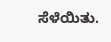ಸೆಳೆಯಿತು.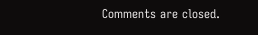Comments are closed.